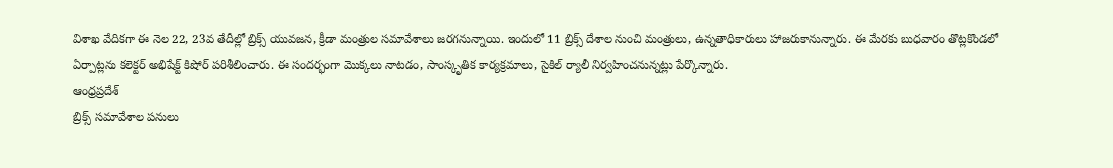విశాఖ వేదికగా ఈ నెల 22, 23వ తేదీల్లో బ్రిక్స్ యువజన, క్రీడా మంత్రుల సమావేశాలు జరగనున్నాయి. ఇందులో 11 బ్రిక్స్ దేశాల నుంచి మంత్రులు, ఉన్నతాధికారులు హాజరుకానున్నారు. ఈ మేరకు బుధవారం తొట్లకొండలో ఏర్పాట్లను కలెక్టర్ అభిషేక్ట్ కిషోర్ పరిశీలించారు. ఈ సందర్భంగా మొక్కలు నాటడం, సాంస్కృతిక కార్యక్రమాలు, సైకిల్ ర్యాలీ నిర్వహించనున్నట్లు పేర్కొన్నారు.
ఆంధ్రప్రదేశ్
బ్రిక్స్ సమావేశాల పనులు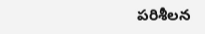పరిశీలన